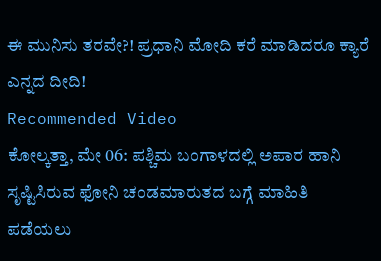ಈ ಮುನಿಸು ತರವೇ?! ಪ್ರಧಾನಿ ಮೋದಿ ಕರೆ ಮಾಡಿದರೂ ಕ್ಯಾರೆ ಎನ್ನದ ದೀದಿ!
Recommended Video
ಕೋಲ್ಕತ್ತಾ, ಮೇ 06: ಪಶ್ಚಿಮ ಬಂಗಾಳದಲ್ಲಿ ಅಪಾರ ಹಾನಿ ಸೃಷ್ಟಿಸಿರುವ ಫೋನಿ ಚಂಡಮಾರುತದ ಬಗ್ಗೆ ಮಾಹಿತಿ ಪಡೆಯಲು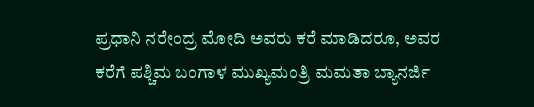ಪ್ರಧಾನಿ ನರೇಂದ್ರ ಮೋದಿ ಅವರು ಕರೆ ಮಾಡಿದರೂ, ಅವರ ಕರೆಗೆ ಪಶ್ಚಿಮ ಬಂಗಾಳ ಮುಖ್ಯಮಂತ್ರಿ ಮಮತಾ ಬ್ಯಾನರ್ಜಿ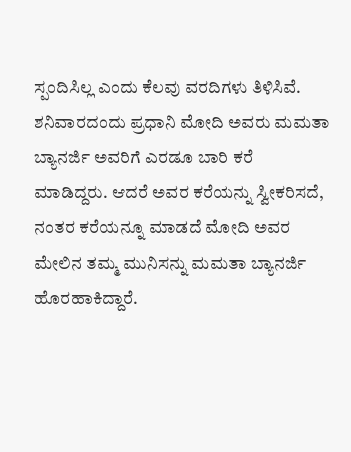ಸ್ಪಂದಿಸಿಲ್ಲ ಎಂದು ಕೆಲವು ವರದಿಗಳು ತಿಳಿಸಿವೆ.
ಶನಿವಾರದಂದು ಪ್ರಧಾನಿ ಮೋದಿ ಅವರು ಮಮತಾ ಬ್ಯಾನರ್ಜಿ ಅವರಿಗೆ ಎರಡೂ ಬಾರಿ ಕರೆ ಮಾಡಿದ್ದರು. ಆದರೆ ಅವರ ಕರೆಯನ್ನು ಸ್ವೀಕರಿಸದೆ, ನಂತರ ಕರೆಯನ್ನೂ ಮಾಡದೆ ಮೋದಿ ಅವರ ಮೇಲಿನ ತಮ್ಮ ಮುನಿಸನ್ನು ಮಮತಾ ಬ್ಯಾನರ್ಜಿ ಹೊರಹಾಕಿದ್ದಾರೆ.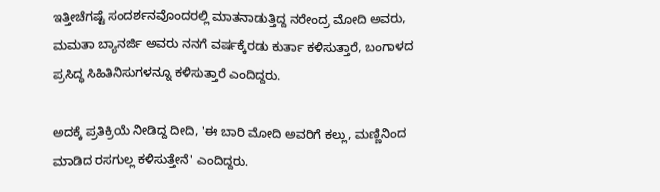ಇತ್ತೀಚೆಗಷ್ಟೆ ಸಂದರ್ಶನವೊಂದರಲ್ಲಿ ಮಾತನಾಡುತ್ತಿದ್ದ ನರೇಂದ್ರ ಮೋದಿ ಅವರು, ಮಮತಾ ಬ್ಯಾನರ್ಜಿ ಅವರು ನನಗೆ ವರ್ಷಕ್ಕೆರಡು ಕುರ್ತಾ ಕಳಿಸುತ್ತಾರೆ, ಬಂಗಾಳದ ಪ್ರಸಿದ್ಧ ಸಿಹಿತಿನಿಸುಗಳನ್ನೂ ಕಳಿಸುತ್ತಾರೆ ಎಂದಿದ್ದರು.

ಅದಕ್ಕೆ ಪ್ರತಿಕ್ರಿಯೆ ನೀಡಿದ್ದ ದೀದಿ, 'ಈ ಬಾರಿ ಮೋದಿ ಅವರಿಗೆ ಕಲ್ಲು, ಮಣ್ಣಿನಿಂದ ಮಾಡಿದ ರಸಗುಲ್ಲ ಕಳಿಸುತ್ತೇನೆ' ಎಂದಿದ್ದರು.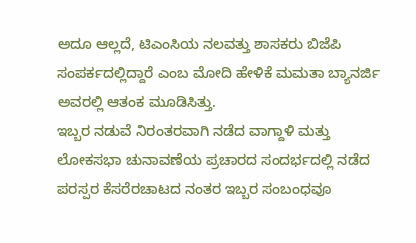ಅದೂ ಆಲ್ಲದೆ, ಟಿಎಂಸಿಯ ನಲವತ್ತು ಶಾಸಕರು ಬಿಜೆಪಿ ಸಂಪರ್ಕದಲ್ಲಿದ್ದಾರೆ ಎಂಬ ಮೋದಿ ಹೇಳಿಕೆ ಮಮತಾ ಬ್ಯಾನರ್ಜಿ ಅವರಲ್ಲಿ ಆತಂಕ ಮೂಡಿಸಿತ್ತು.
ಇಬ್ಬರ ನಡುವೆ ನಿರಂತರವಾಗಿ ನಡೆದ ವಾಗ್ದಾಳಿ ಮತ್ತು ಲೋಕಸಭಾ ಚುನಾವಣೆಯ ಪ್ರಚಾರದ ಸಂದರ್ಭದಲ್ಲಿ ನಡೆದ ಪರಸ್ಪರ ಕೆಸರೆರಚಾಟದ ನಂತರ ಇಬ್ಬರ ಸಂಬಂಧವೂ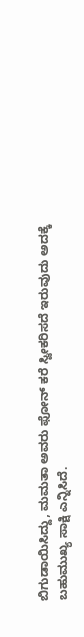ಬಿಗುಡಾಯಿಸಿದ್ದು, ಮಮತಾ ಅವರು ಫೋನ್ ಕರೆ ಸ್ವೀಕರಿಸದೆ ಇರುವುದು ಅದಕ್ಕೆ ಬಹುಮುಖ್ಯ ಸಾಕ್ಷಿ ಎನ್ನಿಸಿದೆ.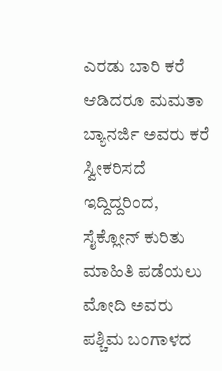ಎರಡು ಬಾರಿ ಕರೆ ಆಡಿದರೂ ಮಮತಾ ಬ್ಯಾನರ್ಜಿ ಅವರು ಕರೆ ಸ್ವೀಕರಿಸದೆ ಇದ್ದಿದ್ದರಿಂದ, ಸೈಕ್ಲೋನ್ ಕುರಿತು ಮಾಹಿತಿ ಪಡೆಯಲು ಮೋದಿ ಅವರು ಪಶ್ಚಿಮ ಬಂಗಾಳದ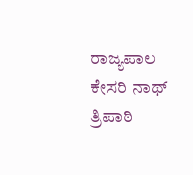ರಾಜ್ಯಪಾಲ ಕೇಸರಿ ನಾಥ್ ತ್ರಿಪಾಠಿ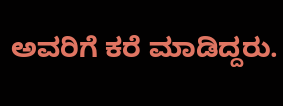ಅವರಿಗೆ ಕರೆ ಮಾಡಿದ್ದರು.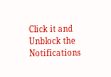Click it and Unblock the Notifications